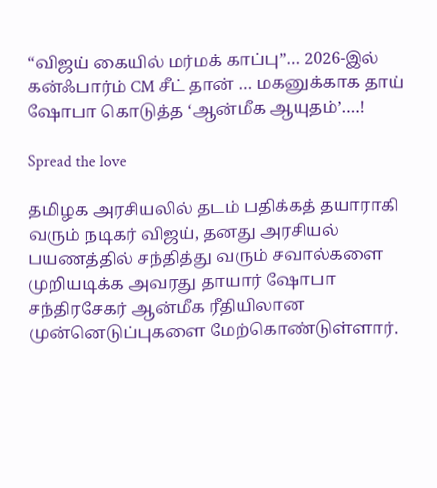“விஜய் கையில் மர்மக் காப்பு”… 2026-இல் கன்ஃபார்ம் CM சீட் தான் … மகனுக்காக தாய் ஷோபா கொடுத்த ‘ஆன்மீக ஆயுதம்’….!

Spread the love

தமிழக அரசியலில் தடம் பதிக்கத் தயாராகி வரும் நடிகர் விஜய், தனது அரசியல் பயணத்தில் சந்தித்து வரும் சவால்களை முறியடிக்க அவரது தாயார் ஷோபா சந்திரசேகர் ஆன்மீக ரீதியிலான முன்னெடுப்புகளை மேற்கொண்டுள்ளார்.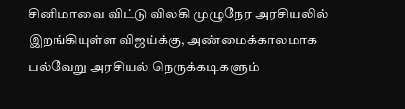சினிமாவை விட்டு விலகி முழுநேர அரசியலில் இறங்கியுள்ள விஜய்க்கு, அண்மைக்காலமாக பல்வேறு அரசியல் நெருக்கடிகளும்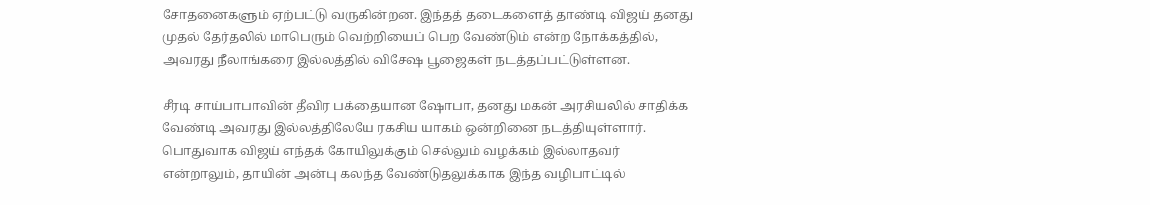சோதனைகளும் ஏற்பட்டு வருகின்றன. இந்தத் தடைகளைத் தாண்டி விஜய் தனது முதல் தேர்தலில் மாபெரும் வெற்றியைப் பெற வேண்டும் என்ற நோக்கத்தில், அவரது நீலாங்கரை இல்லத்தில் விசேஷ பூஜைகள் நடத்தப்பட்டுள்ளன.

சீரடி சாய்பாபாவின் தீவிர பக்தையான ஷோபா, தனது மகன் அரசியலில் சாதிக்க வேண்டி அவரது இல்லத்திலேயே ரகசிய யாகம் ஒன்றினை நடத்தியுள்ளார். பொதுவாக விஜய் எந்தக் கோயிலுக்கும் செல்லும் வழக்கம் இல்லாதவர் என்றாலும், தாயின் அன்பு கலந்த வேண்டுதலுக்காக இந்த வழிபாட்டில்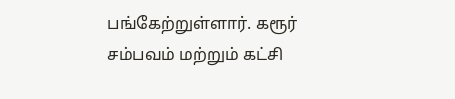பங்கேற்றுள்ளார். கரூர் சம்பவம் மற்றும் கட்சி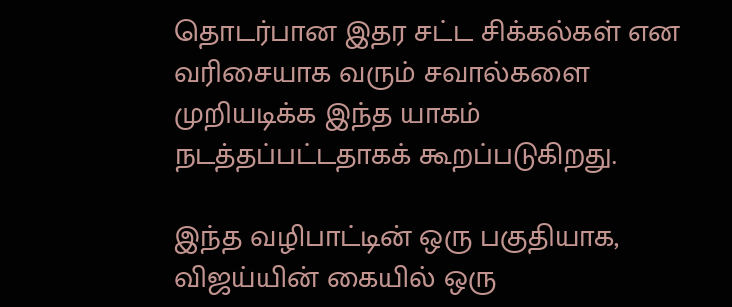தொடர்பான இதர சட்ட சிக்கல்கள் என வரிசையாக வரும் சவால்களை முறியடிக்க இந்த யாகம் நடத்தப்பட்டதாகக் கூறப்படுகிறது.

இந்த வழிபாட்டின் ஒரு பகுதியாக, விஜய்யின் கையில் ஒரு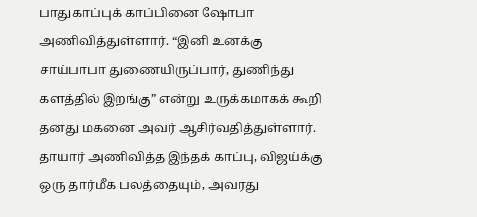பாதுகாப்புக் காப்பினை ஷோபா அணிவித்துள்ளார். “இனி உனக்கு சாய்பாபா துணையிருப்பார், துணிந்து களத்தில் இறங்கு” என்று உருக்கமாகக் கூறி தனது மகனை அவர் ஆசிர்வதித்துள்ளார். தாயார் அணிவித்த இந்தக் காப்பு, விஜய்க்கு ஒரு தார்மீக பலத்தையும், அவரது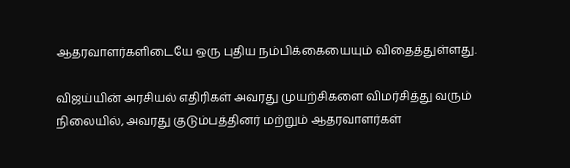ஆதரவாளர்களிடையே ஒரு புதிய நம்பிக்கையையும் விதைத்துள்ளது.

விஜய்யின் அரசியல் எதிரிகள் அவரது முயற்சிகளை விமர்சித்து வரும் நிலையில், அவரது குடும்பத்தினர் மற்றும் ஆதரவாளர்கள்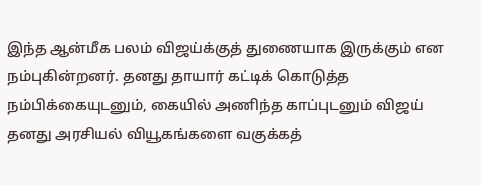இந்த ஆன்மீக பலம் விஜய்க்குத் துணையாக இருக்கும் என நம்புகின்றனர். தனது தாயார் கட்டிக் கொடுத்த நம்பிக்கையுடனும், கையில் அணிந்த காப்புடனும் விஜய் தனது அரசியல் வியூகங்களை வகுக்கத்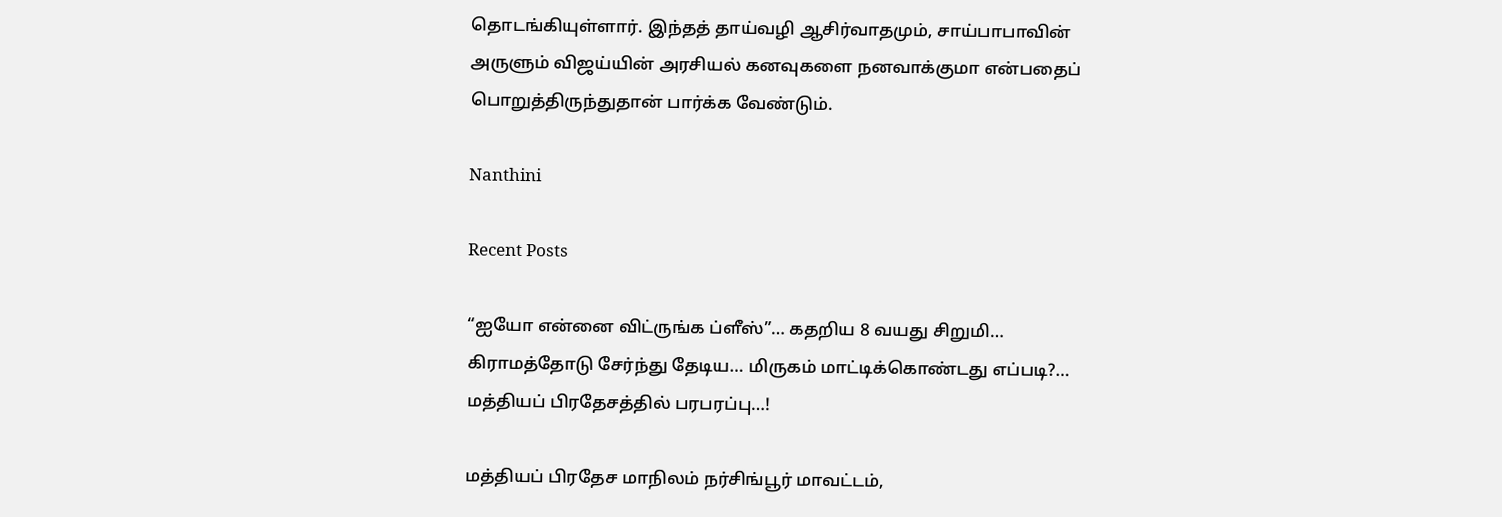தொடங்கியுள்ளார். இந்தத் தாய்வழி ஆசிர்வாதமும், சாய்பாபாவின் அருளும் விஜய்யின் அரசியல் கனவுகளை நனவாக்குமா என்பதைப் பொறுத்திருந்துதான் பார்க்க வேண்டும்.

Nanthini

Recent Posts

“ஐயோ என்னை விட்ருங்க ப்ளீஸ்”… கதறிய 8 வயது சிறுமி… கிராமத்தோடு சேர்ந்து தேடிய… மிருகம் மாட்டிக்கொண்டது எப்படி?… மத்தியப் பிரதேசத்தில் பரபரப்பு…!

மத்தியப் பிரதேச மாநிலம் நர்சிங்பூர் மாவட்டம்,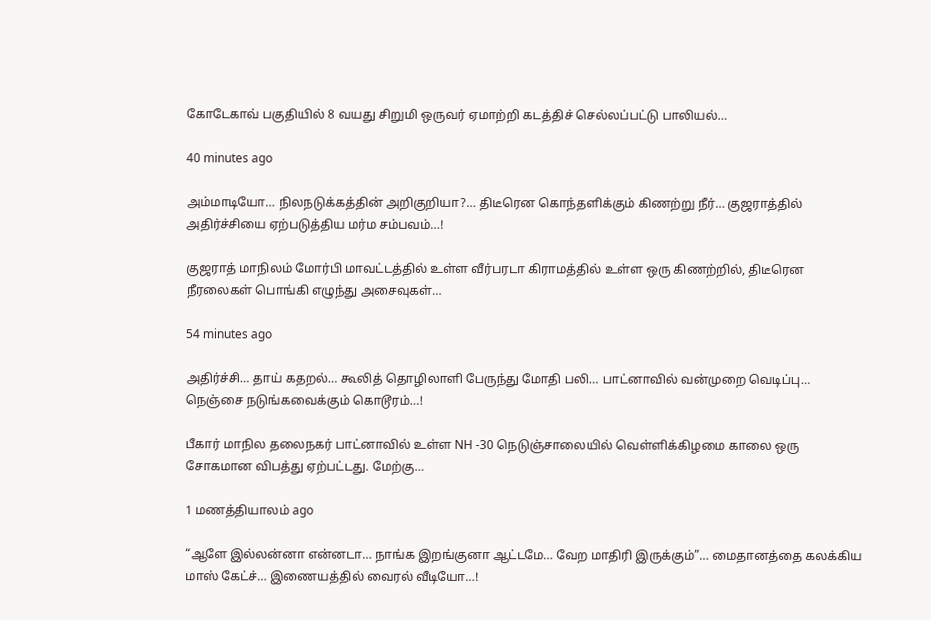கோடேகாவ் பகுதியில் 8 வயது சிறுமி ஒருவர் ஏமாற்றி கடத்திச் செல்லப்பட்டு பாலியல்…

40 minutes ago

அம்மாடியோ… நிலநடுக்கத்தின் அறிகுறியா?… திடீரென கொந்தளிக்கும் கிணற்று நீர்… குஜராத்தில் அதிர்ச்சியை ஏற்படுத்திய மர்ம சம்பவம்…!

குஜராத் மாநிலம் மோர்பி மாவட்டத்தில் உள்ள வீர்பரடா கிராமத்தில் உள்ள ஒரு கிணற்றில், திடீரென நீரலைகள் பொங்கி எழுந்து அசைவுகள்…

54 minutes ago

அதிர்ச்சி… தாய் கதறல்… கூலித் தொழிலாளி பேருந்து மோதி பலி… பாட்னாவில் வன்முறை வெடிப்பு… நெஞ்சை நடுங்கவைக்கும் கொடூரம்…!

பீகார் மாநில தலைநகர் பாட்னாவில் உள்ள NH -30 நெடுஞ்சாலையில் வெள்ளிக்கிழமை காலை ஒரு சோகமான விபத்து ஏற்பட்டது. மேற்கு…

1 மணத்தியாலம் ago

“ஆளே இல்லன்னா என்னடா… நாங்க இறங்குனா ஆட்டமே… வேற மாதிரி இருக்கும்”… மைதானத்தை கலக்கிய மாஸ் கேட்ச்… இணையத்தில் வைரல் வீடியோ…!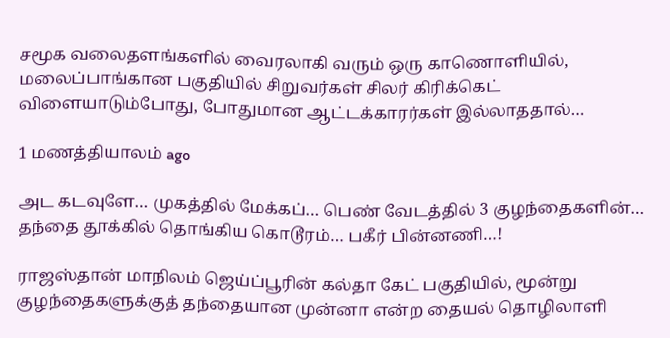சமூக வலைதளங்களில் வைரலாகி வரும் ஒரு காணொளியில், மலைப்பாங்கான பகுதியில் சிறுவர்கள் சிலர் கிரிக்கெட் விளையாடும்போது, போதுமான ஆட்டக்காரர்கள் இல்லாததால்…

1 மணத்தியாலம் ago

அட கடவுளே… முகத்தில் மேக்கப்… பெண் வேடத்தில் 3 குழந்தைகளின்… தந்தை தூக்கில் தொங்கிய கொடூரம்… பகீர் பின்னணி…!

ராஜஸ்தான் மாநிலம் ஜெய்ப்பூரின் கல்தா கேட் பகுதியில், மூன்று குழந்தைகளுக்குத் தந்தையான முன்னா என்ற தையல் தொழிலாளி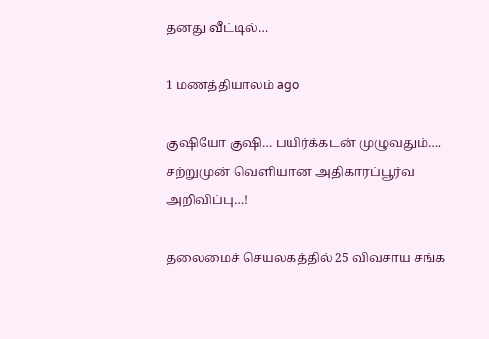தனது வீட்டில்…

1 மணத்தியாலம் ago

குஷியோ குஷி… பயிர்க்கடன் முழுவதும்…. சற்றுமுன் வெளியான அதிகாரப்பூர்வ அறிவிப்பு…!

தலைமைச் செயலகத்தில் 25 விவசாய சங்க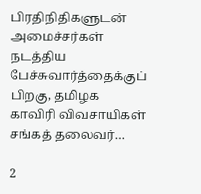பிரதிநிதிகளுடன் அமைச்சர்கள் நடத்திய பேச்சுவார்த்தைக்குப் பிறகு, தமிழக காவிரி விவசாயிகள் சங்கத் தலைவர்…

2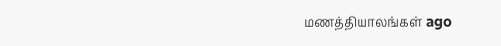மணத்தியாலங்கள் ago